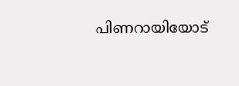പിണറായിയോട്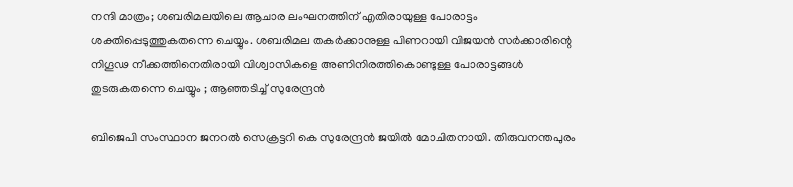നന്ദി മാത്രം; ശബരിമലയിലെ ആചാര ലംഘനത്തിന് എതിരായുള്ള പോരാട്ടം ശക്തിപ്പെടുത്തുകതന്നെ ചെയ്യും. ശബരിമല തകർക്കാനുള്ള പിണറായി വിജയൻ സർക്കാരിന്റെ നിഗൂഢ നീക്കത്തിനെതിരായി വിശ്വാസികളെ അണിനിരത്തികൊണ്ടുള്ള പോരാട്ടങ്ങൾ തുടരുകതന്നെ ചെയ്യും ; ആഞ്ഞടിച്ച് സുരേന്ദ്രൻ

ബിജെപി സംസ്ഥാന ജനറൽ സെക്രട്ടറി കെ സുരേന്ദ്രൻ ജയിൽ മോചിതനായി. തിരുവനന്തപുരം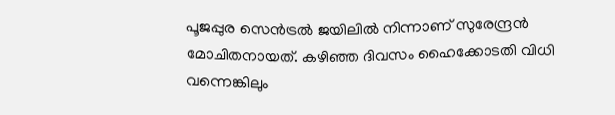പൂജപ്പുര സെൻട്രൽ ജയിലിൽ നിന്നാണ് സുരേന്ദ്രൻ മോചിതനായത്. കഴിഞ്ഞ ദിവസം ഹൈക്കോടതി വിധി വന്നെങ്കിലും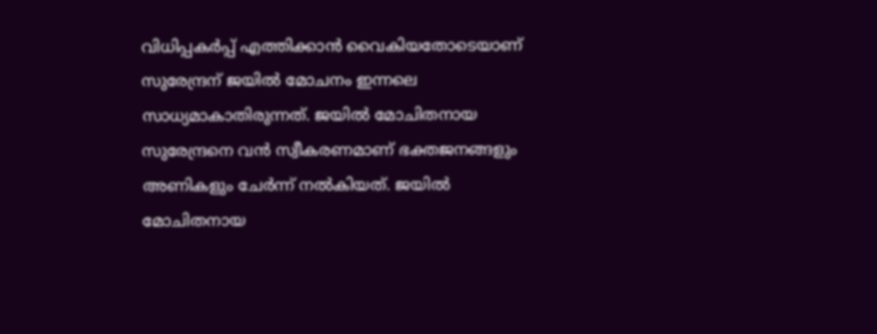വിധിപ്പകർപ്പ് എത്തിക്കാൻ വൈകിയതോടെയാണ് സുരേന്ദ്രന് ജയിൽ മോചനം ഇന്നലെ സാധ്യമാകാതിരുന്നത്. ജയിൽ മോചിതനായ സുരേന്ദ്രനെ വൻ സ്വീകരണമാണ് ഭക്തജനങ്ങളും അണികളും ചേർന്ന് നൽകിയത്. ജയിൽ മോചിതനായ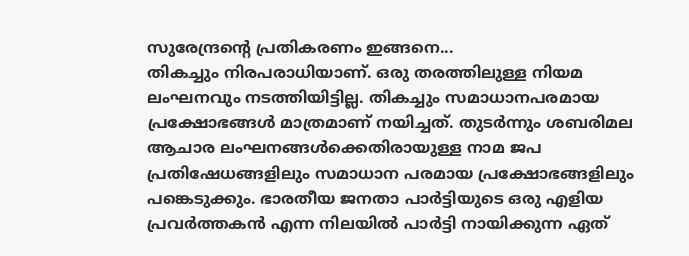സുരേന്ദ്രന്റെ പ്രതികരണം ഇങ്ങനെ...
തികച്ചും നിരപരാധിയാണ്. ഒരു തരത്തിലുള്ള നിയമ ലംഘനവും നടത്തിയിട്ടില്ല. തികച്ചും സമാധാനപരമായ പ്രക്ഷോഭങ്ങൾ മാത്രമാണ് നയിച്ചത്. തുടർന്നും ശബരിമല ആചാര ലംഘനങ്ങൾക്കെതിരായുള്ള നാമ ജപ പ്രതിഷേധങ്ങളിലും സമാധാന പരമായ പ്രക്ഷോഭങ്ങളിലും പങ്കെടുക്കും. ഭാരതീയ ജനതാ പാർട്ടിയുടെ ഒരു എളിയ പ്രവർത്തകൻ എന്ന നിലയിൽ പാർട്ടി നായിക്കുന്ന ഏത്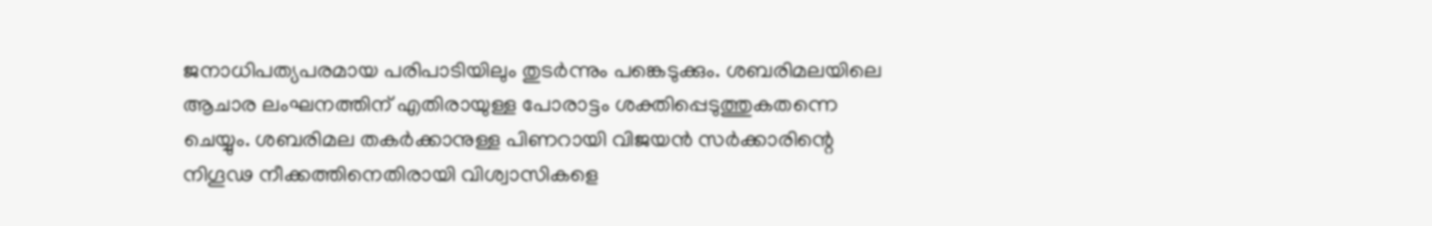ജനാധിപത്യപരമായ പരിപാടിയിലും തുടർന്നും പങ്കെടുക്കും. ശബരിമലയിലെ ആചാര ലംഘനത്തിന് എതിരായുള്ള പോരാട്ടം ശക്തിപ്പെടുത്തുകതന്നെ ചെയ്യും. ശബരിമല തകർക്കാനുള്ള പിണറായി വിജയൻ സർക്കാരിന്റെ നിഗൂഢ നീക്കത്തിനെതിരായി വിശ്വാസികളെ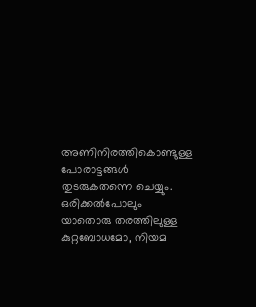അണിനിരത്തികൊണ്ടുള്ള പോരാട്ടങ്ങൾ തുടരുകതന്നെ ചെയ്യും. ഒരിക്കൽപോലും യാതൊരു തരത്തിലുള്ള കുറ്റബോധമോ, നിയമ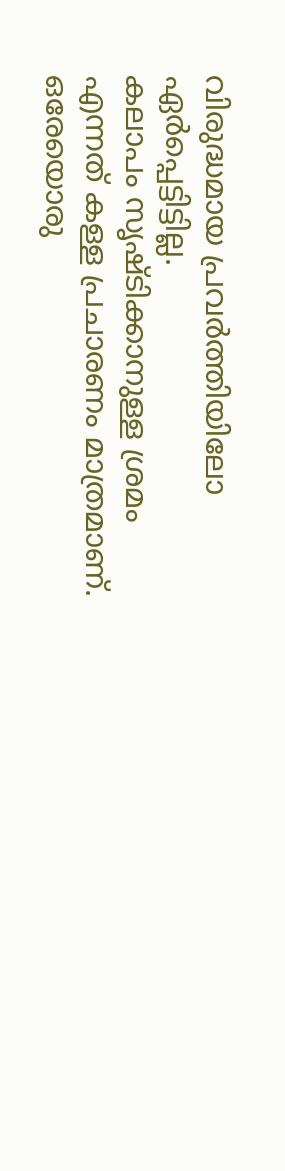വിരുദ്ധമായ പ്രവർത്തിയിലോ ഏർപ്പെട്ടിട്ടില്ല.
കലാപം സൃഷ്ടിക്കാനുള്ള ശ്രമം എന്നത് കള്ള പ്രചാരണം മാത്രമാണ്. ഒരേയൊരു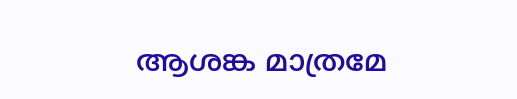ആശങ്ക മാത്രമേ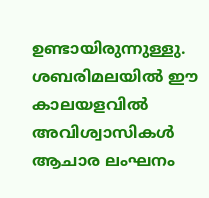ഉണ്ടായിരുന്നുള്ളു. ശബരിമലയിൽ ഈ കാലയളവിൽ അവിശ്വാസികൾ ആചാര ലംഘനം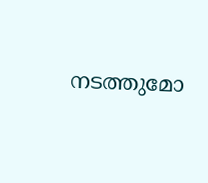നടത്തുമോ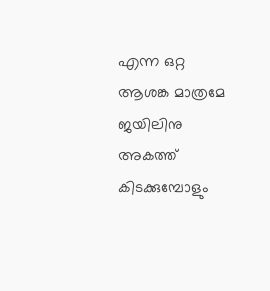എന്ന ഒറ്റ ആശങ്ക മാത്രമേ ജയിലിനു അകത്ത് കിടക്കുമ്പോളും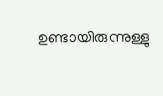ഉണ്ടായിരുന്നുള്ളു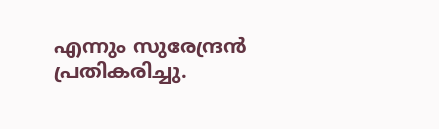എന്നും സുരേന്ദ്രൻ പ്രതികരിച്ചു.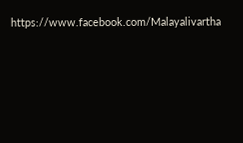https://www.facebook.com/Malayalivartha